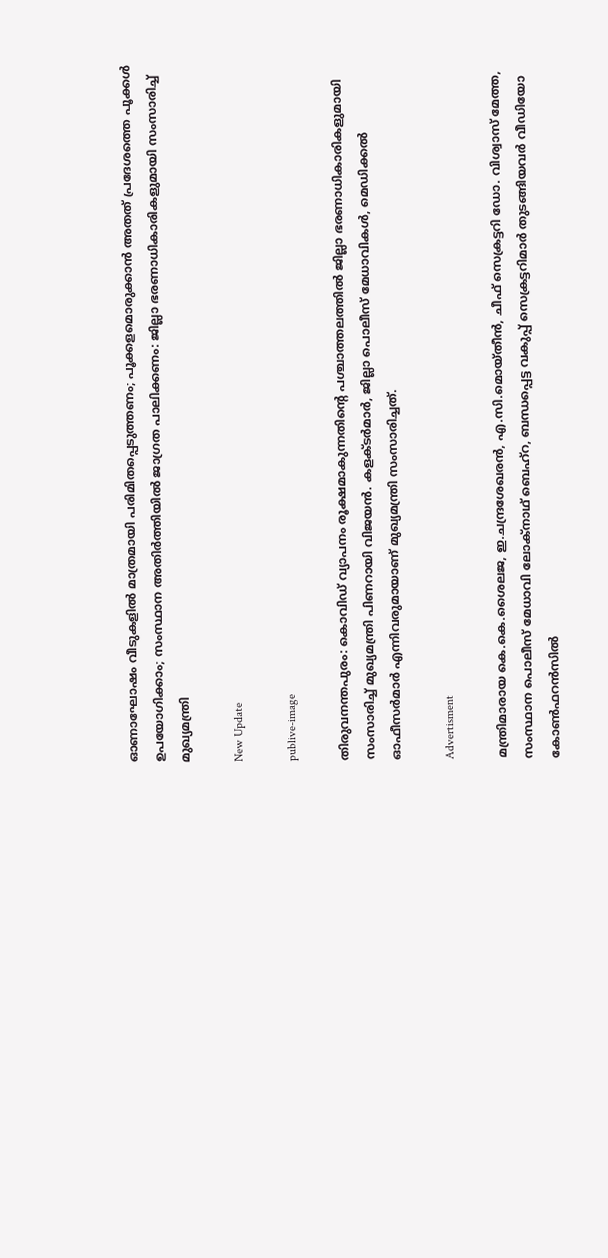ഓണാഘോഷം വീടുകളില്‍ മാത്രമായി പരിമിതപ്പെടുത്തണം; പൂക്കളമൊരുക്കാന്‍ അതത് പ്രദേശത്തെ പൂക്കള്‍ ഉപയോഗിക്കാം; സംസ്ഥാന അതിര്‍ത്തിയില്‍ ജാഗ്രത പാലിക്കണം: ജില്ലാ ഭരണാധികാരികളുമായി സംസാരിച്ച് മുഖ്യമന്ത്രി

New Update

publive-image

തിരുവനന്തപുരം: കൊവിഡ് വ്യാപനം രൂക്ഷമാകുന്നതിന്റെ പശ്ചാത്തലത്തില്‍ ജില്ലാ ഭരണാധികാരികളുമായി സംസാരിച്ച് മുഖ്യമന്ത്രി പിണറായി വിജയന്‍. കളക്ടര്‍മാര്‍, ജില്ലാ പൊലീസ് മേധാവികള്‍, മെഡിക്കല്‍ ഓഫീസര്‍മാര്‍ എന്നിവരുമായാണ് മുഖ്യമന്ത്രി സംസാരിച്ചത്.

Advertisment

മന്ത്രിമാരായ കെ.കെ.ശൈലജ, ഇ.ചന്ദ്രശേഖരന്‍, എ.സി.മൊയ്തീന്‍, ചീഫ് സെക്രട്ടറി ഡോ. വിശ്വാസ് മേത്ത, സംസ്ഥാന പൊലീസ് മേധാവി ലോക്നാഥ് ബെഹ്റ, ബന്ധപ്പെട്ട വകുപ്പ് സെക്രട്ടറിമാര്‍ തുടങ്ങിയവര്‍ വീഡിയോ കോണ്‍ഫറന്‍സില്‍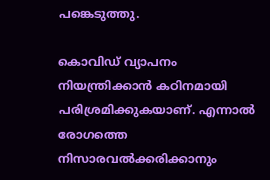പങ്കെടുത്തു.

കൊവിഡ് വ്യാപനം നിയന്ത്രിക്കാന്‍ കഠിനമായി പരിശ്രമിക്കുകയാണ്. എന്നാല്‍ രോഗത്തെ നിസാരവല്‍ക്കരിക്കാനും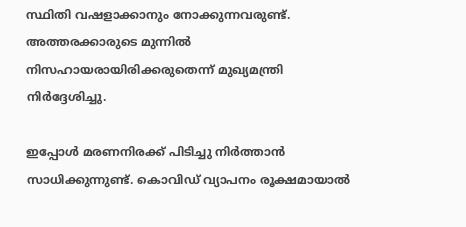സ്ഥിതി വഷളാക്കാനും നോക്കുന്നവരുണ്ട്. അത്തരക്കാരുടെ മുന്നില്‍ നിസഹായരായിരിക്കരുതെന്ന് മുഖ്യമന്ത്രി നിര്‍ദ്ദേശിച്ചു.

ഇപ്പോള്‍ മരണനിരക്ക് പിടിച്ചു നിര്‍ത്താന്‍ സാധിക്കുന്നുണ്ട്. കൊവിഡ് വ്യാപനം രൂക്ഷമായാല്‍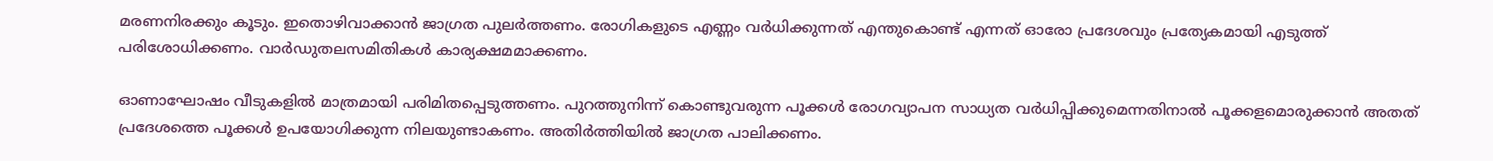മരണനിരക്കും കൂടും. ഇതൊഴിവാക്കാന്‍ ജാഗ്രത പുലര്‍ത്തണം. രോഗികളുടെ എണ്ണം വര്‍ധിക്കുന്നത് എന്തുകൊണ്ട് എന്നത് ഓരോ പ്രദേശവും പ്രത്യേകമായി എടുത്ത് പരിശോധിക്കണം. വാര്‍ഡുതലസമിതികള്‍ കാര്യക്ഷമമാക്കണം.

ഓണാഘോഷം വീടുകളില്‍ മാത്രമായി പരിമിതപ്പെടുത്തണം. പുറത്തുനിന്ന് കൊണ്ടുവരുന്ന പൂക്കള്‍ രോഗവ്യാപന സാധ്യത വര്‍ധിപ്പിക്കുമെന്നതിനാല്‍ പൂക്കളമൊരുക്കാന്‍ അതത് പ്രദേശത്തെ പൂക്കള്‍ ഉപയോഗിക്കുന്ന നിലയുണ്ടാകണം. അതിര്‍ത്തിയില്‍ ജാഗ്രത പാലിക്കണം.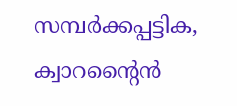സമ്പര്‍ക്കപ്പട്ടിക, ക്വാറന്റൈന്‍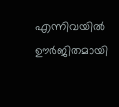എന്നിവയില്‍ ഊര്‍ജിതമായി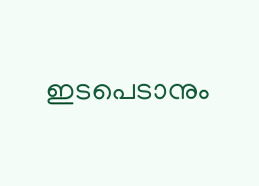ഇടപെടാനും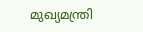മുഖ്യമന്ത്രി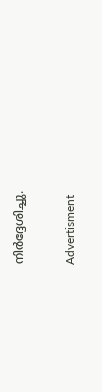നിര്‍ദ്ദേശിച്ചു.

Advertisment